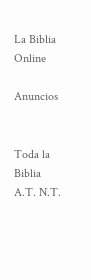La Biblia Online

Anuncios


Toda la Biblia A.T. N.T.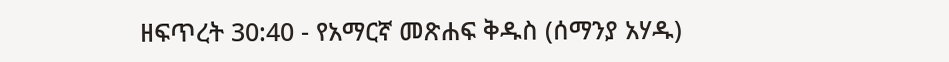ዘፍጥረት 30:40 - የአማርኛ መጽሐፍ ቅዱስ (ሰማንያ አሃዱ)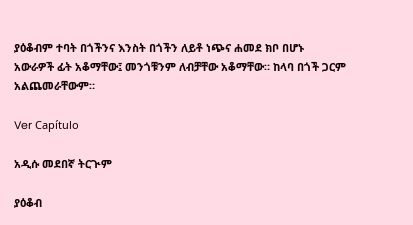ያዕቆብም ተባት በጎችንና እንስት በጎችን ለይቶ ነጭና ሐመደ ክቦ በሆኑ አውራዎች ፊት አቆማቸው፤ መንጎቹንም ለብቻቸው አቆማቸው። ከላባ በጎች ጋርም አልጨመራቸውም።

Ver Capítulo

አዲሱ መደበኛ ትርጒም

ያዕቆብ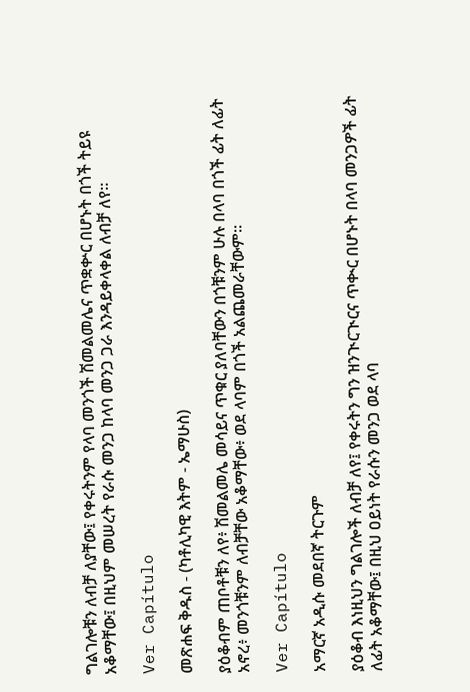ግልገሎቹን ለብቻ ለያቸው፤ የቀሩትንም የላባ መንጎች ሽመልመሌና ጥቋቍር በሆኑት በጎች ትይዩ አቆማቸው፤ በዚህም መሠረት የራሱ መንጋ ከላባ መንጋ ጋራ እንዳይቀላቀል ለብቻ ለየ።

Ver Capítulo

መጽሐፍ ቅዱስ - (ካቶሊካዊ እትም - ኤማሁስ)

ያዕቆብም ጠቦቶቹን ለየ፥ ሽመልመሌ መሳይና ጥቁር ያለባቸውን በጎቹንም ሁሉ በላባ በጎች ፊት ለፊት አኖረ፥ መንጎቹንም ለብቻቸው አቆማቸው፥ ወደ ላባም በጎች አልጨመራቸውም።

Ver Capítulo

አማርኛ አዲሱ መደበኛ ትርጉም

ያዕቆብ እነዚህን ግልገሎች ለብቻ ለየ፤ የቀሩትን ግን ዝንጒርጒርና ጥቊር በሆኑት በላባ መንጋዎች ፊት ለፊት አቆማቸው፤ በዚህ ዐይነት የራሱን መንጋ ወደ ላባ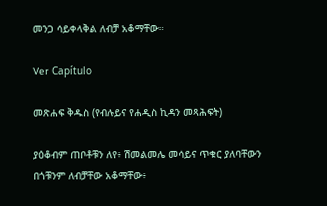መንጋ ሳይቀላቅል ለብቻ አቆማቸው።

Ver Capítulo

መጽሐፍ ቅዱስ (የብሉይና የሐዲስ ኪዳን መጻሕፍት)

ያዕቆብም ጠቦቶቹን ለየ፥ ሽመልመሌ መሳይና ጥቁር ያለባቸውን በጎቹንም ለብቻቸው አቆማቸው፥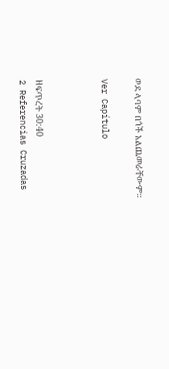ወደ ላባም በጎች አልጨመራቸውም።

Ver Capítulo



ዘፍጥረት 30:40
2 Referencias Cruzadas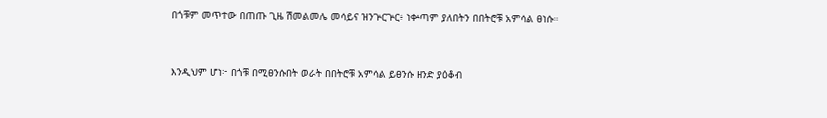በጎቹም መጥተው በጠጡ ጊዜ ሽመልመሌ መሳይና ዝንጕርጕር፥ ነቍጣም ያለበትን በበትሮቹ አምሳል ፀነሱ።


እንዲህም ሆነ፦ በጎቹ በሚፀንሱበት ወራት በበትሮቹ አምሳል ይፀንሱ ዘንድ ያዕቆብ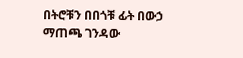በትሮቹን በበጎቹ ፊት በውኃ ማጠጫ ገንዳው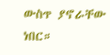ውስጥ ያኖራቸው ነበር።